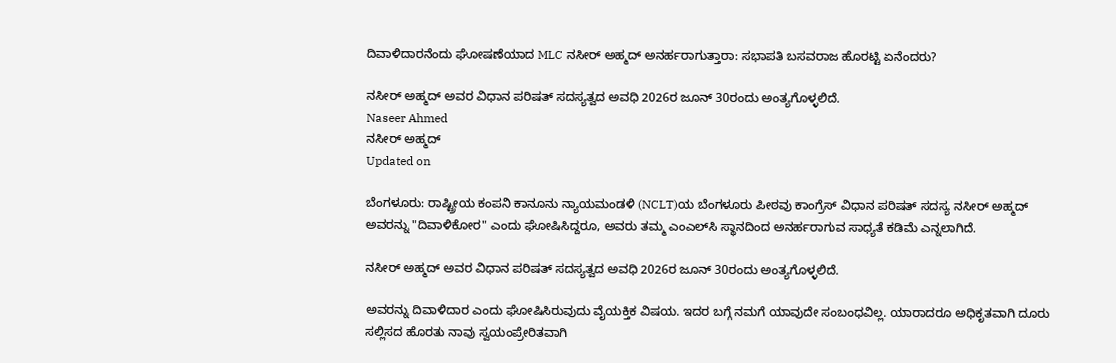ದಿವಾಳಿದಾರನೆಂದು ಘೋಷಣೆಯಾದ MLC ನಸೀರ್ ಅಹ್ಮದ್ ಅನರ್ಹರಾಗುತ್ತಾರಾ: ಸಭಾಪತಿ ಬಸವರಾಜ ಹೊರಟ್ಟಿ ಏನೆಂದರು?

ನಸೀರ್ ಅಹ್ಮದ್ ಅವರ ವಿಧಾನ ಪರಿಷತ್ ಸದಸ್ಯತ್ವದ ಅವಧಿ 2026ರ ಜೂನ್ 30ರಂದು ಅಂತ್ಯಗೊಳ್ಳಲಿದೆ.
Naseer Ahmed
ನಸೀರ್ ಅಹ್ಮದ್
Updated on

ಬೆಂಗಳೂರು: ರಾಷ್ಟ್ರೀಯ ಕಂಪನಿ ಕಾನೂನು ನ್ಯಾಯಮಂಡಳಿ (NCLT)ಯ ಬೆಂಗಳೂರು ಪೀಠವು ಕಾಂಗ್ರೆಸ್ ವಿಧಾನ ಪರಿಷತ್ ಸದಸ್ಯ ನಸೀರ್ ಅಹ್ಮದ್ ಅವರನ್ನು "ದಿವಾಳಿಕೋರ" ಎಂದು ಘೋಷಿಸಿದ್ದರೂ, ಅವರು ತಮ್ಮ ಎಂಎಲ್‌ಸಿ ಸ್ಥಾನದಿಂದ ಅನರ್ಹರಾಗುವ ಸಾಧ್ಯತೆ ಕಡಿಮೆ ಎನ್ನಲಾಗಿದೆ.

ನಸೀರ್ ಅಹ್ಮದ್ ಅವರ ವಿಧಾನ ಪರಿಷತ್ ಸದಸ್ಯತ್ವದ ಅವಧಿ 2026ರ ಜೂನ್ 30ರಂದು ಅಂತ್ಯಗೊಳ್ಳಲಿದೆ.

ಅವರನ್ನು ದಿವಾಳಿದಾರ ಎಂದು ಘೋಷಿಸಿರುವುದು ವೈಯಕ್ತಿಕ ವಿಷಯ. ಇದರ ಬಗ್ಗೆ ನಮಗೆ ಯಾವುದೇ ಸಂಬಂಧವಿಲ್ಲ. ಯಾರಾದರೂ ಅಧಿಕೃತವಾಗಿ ದೂರು ಸಲ್ಲಿಸದ ಹೊರತು ನಾವು ಸ್ವಯಂಪ್ರೇರಿತವಾಗಿ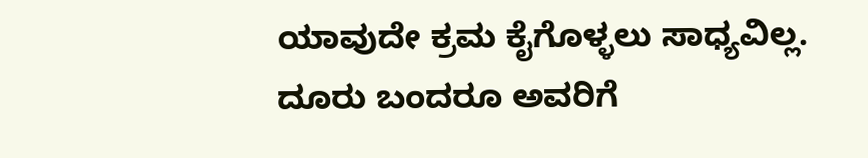ಯಾವುದೇ ಕ್ರಮ ಕೈಗೊಳ್ಳಲು ಸಾಧ್ಯವಿಲ್ಲ. ದೂರು ಬಂದರೂ ಅವರಿಗೆ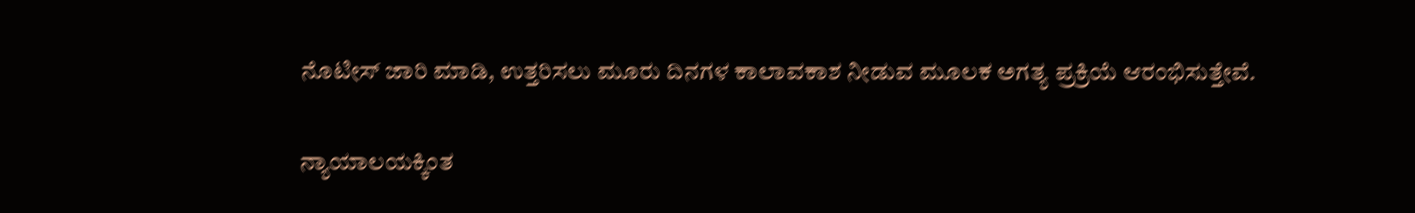ನೊಟೀಸ್ ಜಾರಿ ಮಾಡಿ, ಉತ್ತರಿಸಲು ಮೂರು ದಿನಗಳ ಕಾಲಾವಕಾಶ ನೀಡುವ ಮೂಲಕ ಅಗತ್ಯ ಪ್ರಕ್ರಿಯೆ ಆರಂಭಿಸುತ್ತೇವೆ.

ನ್ಯಾಯಾಲಯಕ್ಕಿಂತ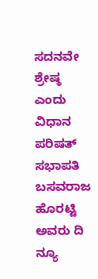ಸದನವೇ ಶ್ರೇಷ್ಠ ಎಂದು ವಿಧಾನ ಪರಿಷತ್ ಸಭಾಪತಿ ಬಸವರಾಜ ಹೊರಟ್ಟಿ ಅವರು ದಿ ನ್ಯೂ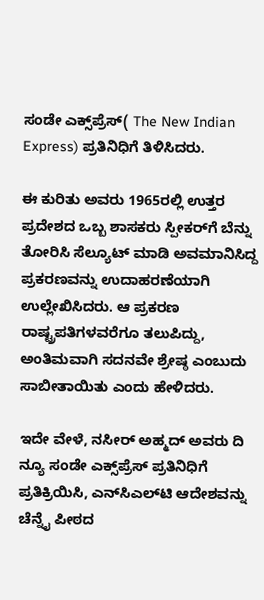ಸಂಡೇ ಎಕ್ಸ್‌ಪ್ರೆಸ್( The New Indian Express) ಪ್ರತಿನಿಧಿಗೆ ತಿಳಿಸಿದರು.

ಈ ಕುರಿತು ಅವರು 1965ರಲ್ಲಿ ಉತ್ತರ ಪ್ರದೇಶದ ಒಬ್ಬ ಶಾಸಕರು ಸ್ಪೀಕರ್‌ಗೆ ಬೆನ್ನು ತೋರಿಸಿ ಸೆಲ್ಯೂಟ್ ಮಾಡಿ ಅವಮಾನಿಸಿದ್ದ ಪ್ರಕರಣವನ್ನು ಉದಾಹರಣೆಯಾಗಿ ಉಲ್ಲೇಖಿಸಿದರು. ಆ ಪ್ರಕರಣ ರಾಷ್ಟ್ರಪತಿಗಳವರೆಗೂ ತಲುಪಿದ್ದು, ಅಂತಿಮವಾಗಿ ಸದನವೇ ಶ್ರೇಷ್ಠ ಎಂಬುದು ಸಾಬೀತಾಯಿತು ಎಂದು ಹೇಳಿದರು.

ಇದೇ ವೇಳೆ, ನಸೀರ್ ಅಹ್ಮದ್ ಅವರು ದಿ ನ್ಯೂ ಸಂಡೇ ಎಕ್ಸ್‌ಪ್ರೆಸ್ ಪ್ರತಿನಿಧಿಗೆ ಪ್ರತಿಕ್ರಿಯಿಸಿ, ಎನ್‌ಸಿಎಲ್‌ಟಿ ಆದೇಶವನ್ನು ಚೆನ್ನೈ ಪೀಠದ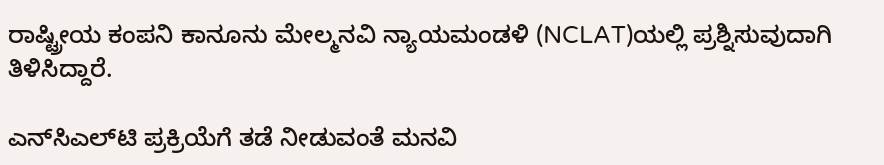ರಾಷ್ಟ್ರೀಯ ಕಂಪನಿ ಕಾನೂನು ಮೇಲ್ಮನವಿ ನ್ಯಾಯಮಂಡಳಿ (NCLAT)ಯಲ್ಲಿ ಪ್ರಶ್ನಿಸುವುದಾಗಿ ತಿಳಿಸಿದ್ದಾರೆ.

ಎನ್‌ಸಿಎಲ್‌ಟಿ ಪ್ರಕ್ರಿಯೆಗೆ ತಡೆ ನೀಡುವಂತೆ ಮನವಿ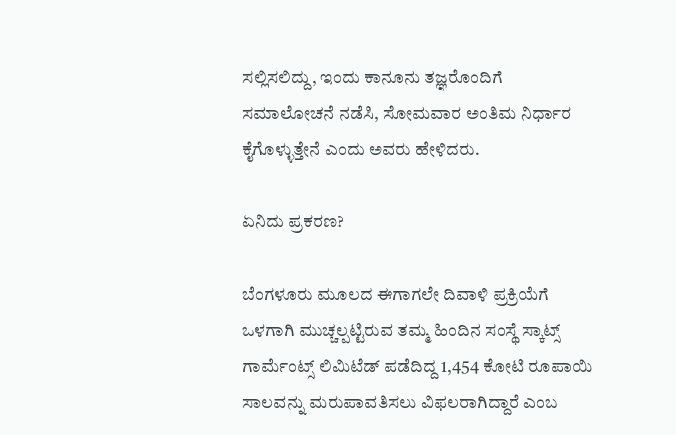ಸಲ್ಲಿಸಲಿದ್ದು, ಇಂದು ಕಾನೂನು ತಜ್ಞರೊಂದಿಗೆ ಸಮಾಲೋಚನೆ ನಡೆಸಿ, ಸೋಮವಾರ ಅಂತಿಮ ನಿರ್ಧಾರ ಕೈಗೊಳ್ಳುತ್ತೇನೆ ಎಂದು ಅವರು ಹೇಳಿದರು.

ಏನಿದು ಪ್ರಕರಣ?

ಬೆಂಗಳೂರು ಮೂಲದ ಈಗಾಗಲೇ ದಿವಾಳಿ ಪ್ರಕ್ರಿಯೆಗೆ ಒಳಗಾಗಿ ಮುಚ್ಚಲ್ಪಟ್ಟಿರುವ ತಮ್ಮ ಹಿಂದಿನ ಸಂಸ್ಥೆ ಸ್ಕಾಟ್ಸ್ ಗಾರ್ಮೆಂಟ್ಸ್ ಲಿಮಿಟೆಡ್ ಪಡೆದಿದ್ದ 1,454 ಕೋಟಿ ರೂಪಾಯಿ ಸಾಲವನ್ನು ಮರುಪಾವತಿಸಲು ವಿಫಲರಾಗಿದ್ದಾರೆ ಎಂಬ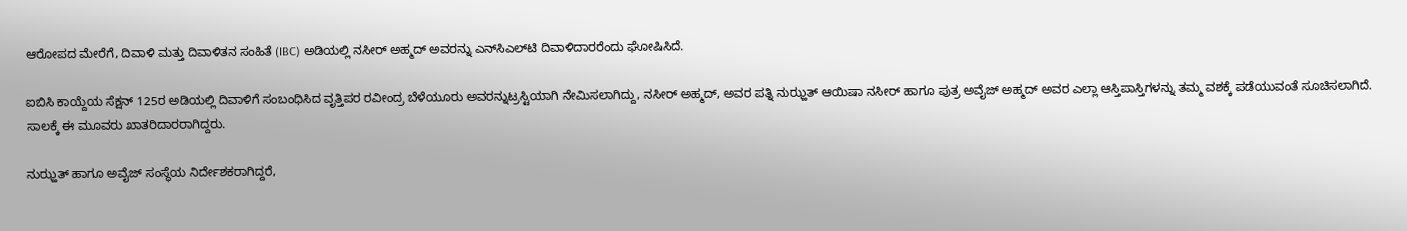ಆರೋಪದ ಮೇರೆಗೆ, ದಿವಾಳಿ ಮತ್ತು ದಿವಾಳಿತನ ಸಂಹಿತೆ (IBC) ಅಡಿಯಲ್ಲಿ ನಸೀರ್ ಅಹ್ಮದ್ ಅವರನ್ನು ಎನ್‌ಸಿಎಲ್‌ಟಿ ದಿವಾಳಿದಾರರೆಂದು ಘೋಷಿಸಿದೆ.

ಐಬಿಸಿ ಕಾಯ್ದೆಯ ಸೆಕ್ಷನ್ 125ರ ಅಡಿಯಲ್ಲಿ ದಿವಾಳಿಗೆ ಸಂಬಂಧಿಸಿದ ವೃತ್ತಿಪರ ರವೀಂದ್ರ ಬೆಳೆಯೂರು ಅವರನ್ನುಟ್ರಸ್ಟಿಯಾಗಿ ನೇಮಿಸಲಾಗಿದ್ದು, ನಸೀರ್ ಅಹ್ಮದ್, ಅವರ ಪತ್ನಿ ನುಝ್ಹತ್ ಆಯಿಷಾ ನಸೀರ್ ಹಾಗೂ ಪುತ್ರ ಅವೈಜ್ ಅಹ್ಮದ್ ಅವರ ಎಲ್ಲಾ ಆಸ್ತಿಪಾಸ್ತಿಗಳನ್ನು ತಮ್ಮ ವಶಕ್ಕೆ ಪಡೆಯುವಂತೆ ಸೂಚಿಸಲಾಗಿದೆ. ಸಾಲಕ್ಕೆ ಈ ಮೂವರು ಖಾತರಿದಾರರಾಗಿದ್ದರು.

ನುಝ್ಹತ್ ಹಾಗೂ ಅವೈಜ್ ಸಂಸ್ಥೆಯ ನಿರ್ದೇಶಕರಾಗಿದ್ದರೆ,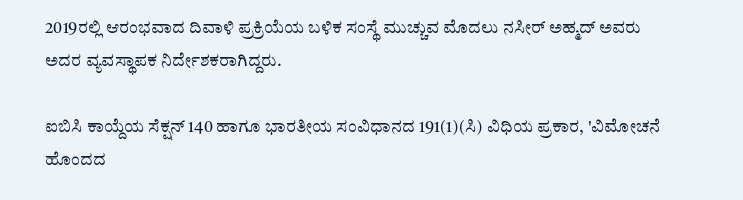2019ರಲ್ಲಿ ಆರಂಭವಾದ ದಿವಾಳಿ ಪ್ರಕ್ರಿಯೆಯ ಬಳಿಕ ಸಂಸ್ಥೆ ಮುಚ್ಚುವ ಮೊದಲು ನಸೀರ್ ಅಹ್ಮದ್ ಅವರು ಅದರ ವ್ಯವಸ್ಥಾಪಕ ನಿರ್ದೇಶಕರಾಗಿದ್ದರು.

ಐಬಿಸಿ ಕಾಯ್ದೆಯ ಸೆಕ್ಷನ್ 140 ಹಾಗೂ ಭಾರತೀಯ ಸಂವಿಧಾನದ 191(1)(ಸಿ) ವಿಧಿಯ ಪ್ರಕಾರ, 'ವಿಮೋಚನೆ ಹೊಂದದ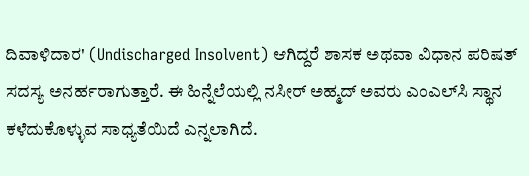ದಿವಾಳಿದಾರ' (Undischarged Insolvent) ಆಗಿದ್ದರೆ ಶಾಸಕ ಅಥವಾ ವಿಧಾನ ಪರಿಷತ್ ಸದಸ್ಯ ಅನರ್ಹರಾಗುತ್ತಾರೆ. ಈ ಹಿನ್ನೆಲೆಯಲ್ಲಿ ನಸೀರ್ ಅಹ್ಮದ್ ಅವರು ಎಂಎಲ್‌ಸಿ ಸ್ಥಾನ ಕಳೆದುಕೊಳ್ಳುವ ಸಾಧ್ಯತೆಯಿದೆ ಎನ್ನಲಾಗಿದೆ.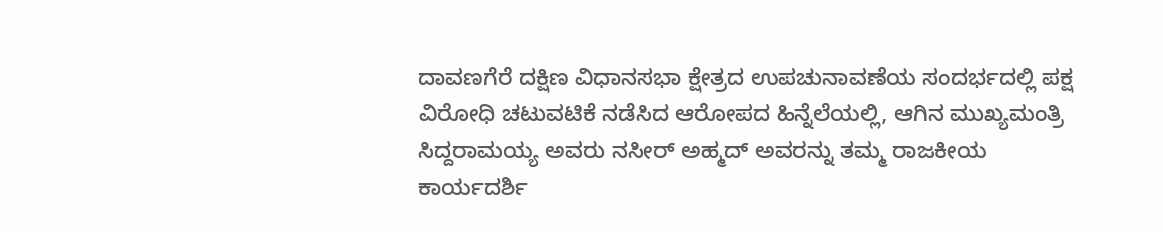ದಾವಣಗೆರೆ ದಕ್ಷಿಣ ವಿಧಾನಸಭಾ ಕ್ಷೇತ್ರದ ಉಪಚುನಾವಣೆಯ ಸಂದರ್ಭದಲ್ಲಿ ಪಕ್ಷ ವಿರೋಧಿ ಚಟುವಟಿಕೆ ನಡೆಸಿದ ಆರೋಪದ ಹಿನ್ನೆಲೆಯಲ್ಲಿ, ಆಗಿನ ಮುಖ್ಯಮಂತ್ರಿ ಸಿದ್ದರಾಮಯ್ಯ ಅವರು ನಸೀರ್ ಅಹ್ಮದ್ ಅವರನ್ನು ತಮ್ಮ ರಾಜಕೀಯ ಕಾರ್ಯದರ್ಶಿ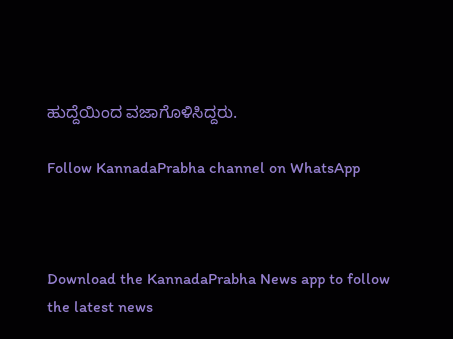ಹುದ್ದೆಯಿಂದ ವಜಾಗೊಳಿಸಿದ್ದರು.

Follow KannadaPrabha channel on WhatsApp



Download the KannadaPrabha News app to follow the latest news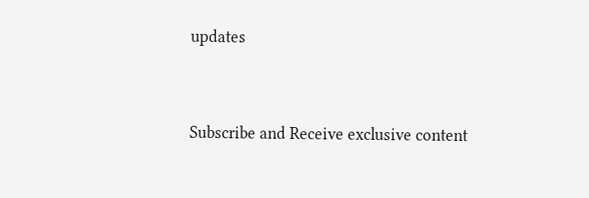updates



Subscribe and Receive exclusive content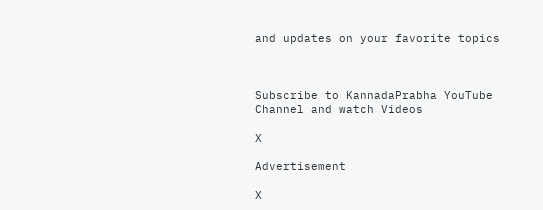and updates on your favorite topics



Subscribe to KannadaPrabha YouTube Channel and watch Videos

X

Advertisement

X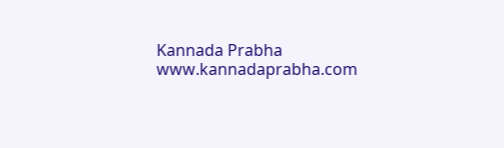Kannada Prabha
www.kannadaprabha.com